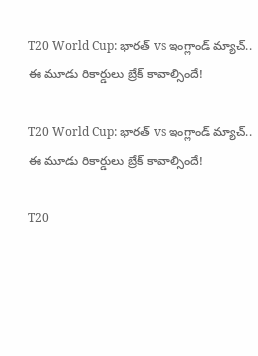T20 World Cup: భారత్ vs ఇంగ్లాండ్ మ్యాచ్.. ఈ మూడు రికార్డులు బ్రేక్ కావాల్సిందే!

T20 World Cup: భారత్ vs ఇంగ్లాండ్ మ్యాచ్.. ఈ మూడు రికార్డులు బ్రేక్ కావాల్సిందే!

T20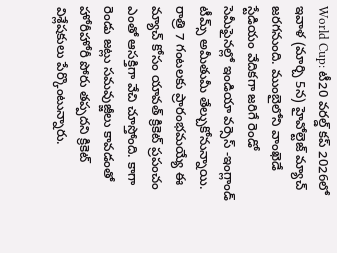World Cup: టీ20 వరల్డ్ కప్ 2026లో ఇవాళ (మార్చి 5న) హైవోల్టెజ్ మ్యాచ్ జరగనుంది. ముంబైలోని వాంఖెడే స్టేడియం వేదికగా జరిగే రెండో సెమీఫైనల్లో ఇండియా వర్సెస్ -ఇంగ్లాండ్ టీమ్స్ అమీతుమీ తేల్చుకోనున్నాయి. రాత్రి 7 గంటలకు ప్రారంభమయ్యే ఈ మ్యాచ్ కోసం యావత్ క్రికెట్ ప్రపంచం ఎంతో ఆసక్తిగా వేచి చూస్తోంది. కాగా రెండు జట్లు సమవుజ్జీలు కావడంతో హోరీహోరీ పోరు తప్పదని క్రికెట్ విశ్లేషకులు పేర్కొంటున్నారు.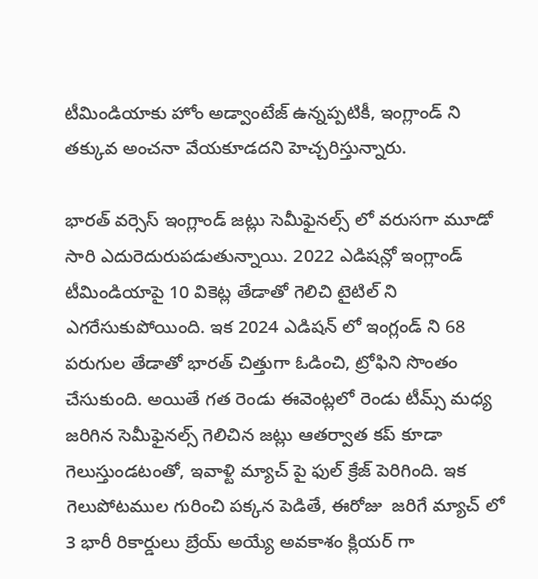టీమిండియాకు హోం అడ్వాంటేజ్ ఉన్నప్పటికీ, ఇంగ్లాండ్ ని తక్కువ అంచనా వేయకూడదని హెచ్చరిస్తున్నారు.

భారత్ వర్సెస్ ఇంగ్లాండ్ జట్లు సెమీఫైనల్స్ లో వరుసగా మూడో సారి ఎదురెదురుపడుతున్నాయి. 2022 ఎడిషన్లో ఇంగ్లాండ్ టీమిండియాపై 10 వికెట్ల తేడాతో గెలిచి టైటిల్ ని ఎగరేసుకుపోయింది. ఇక 2024 ఎడిషన్ లో ఇంగ్లండ్ ని 68 పరుగుల తేడాతో భారత్ చిత్తుగా ఓడించి, ట్రోఫిని సొంతం చేసుకుంది. అయితే గత రెండు ఈవెంట్లలో రెండు టీమ్స్ మధ్య జరిగిన సెమీఫైనల్స్ గెలిచిన జట్లు ఆతర్వాత కప్ కూడా గెలుస్తుండటంతో, ఇవాళ్టి మ్యాచ్ పై ఫుల్ క్రేజ్ పెరిగింది. ఇక గెలుపోటముల గురించి పక్కన పెడితే, ఈరోజు  జరిగే మ్యాచ్ లో 3 భారీ రికార్డులు బ్రేయ్ అయ్యే అవకాశం క్లియర్ గా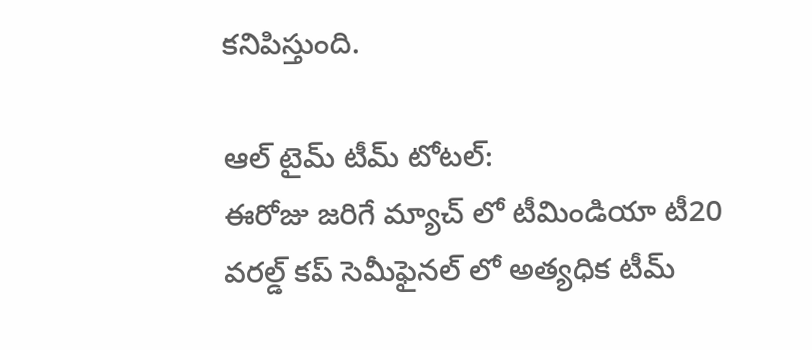కనిపిస్తుంది.

ఆల్ టైమ్ టీమ్ టోటల్:
ఈరోజు జరిగే మ్యాచ్ లో టీమిండియా టీ20 వరల్డ్ కప్ సెమీఫైనల్ లో అత్యధిక టీమ్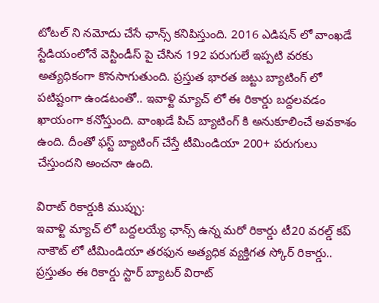టోటల్ ని నమోదు చేసే ఛాన్స్ కనిపిస్తుంది. 2016 ఎడిషన్ లో వాంఖడే స్టేడియంలోనే వెస్టిండీస్ పై చేసిన 192 పరుగులే ఇప్పటి వరకు అత్యధికంగా కొనసాగుతుంది. ప్రస్తుత భారత జట్టు బ్యాటింగ్ లో పటిష్టంగా ఉండటంతో.. ఇవాళ్టి మ్యాచ్ లో ఈ రికార్డు బద్దలవడం ఖాయంగా కనోస్తుంది. వాంఖడే పిచ్ బ్యాటింగ్ కి అనుకూలించే అవకాశం ఉంది. దీంతో ఫస్ట్ బ్యాటింగ్ చేస్తే టీమిండియా 200+ పరుగులు చేస్తుందని అంచనా ఉంది.

విరాట్ రికార్డుకి ముప్పు:
ఇవాళ్టి మ్యాచ్ లో బద్దలయ్యే ఛాన్స్ ఉన్న మరో రికార్డు టీ20 వరల్డ్ కప్ నాకౌట్ లో టీమిండియా తరఫున అత్యధిక వ్యక్తిగత స్కోర్ రికార్డు.. ప్రస్తుతం ఈ రికార్డు స్టార్ బ్యాటర్ విరాట్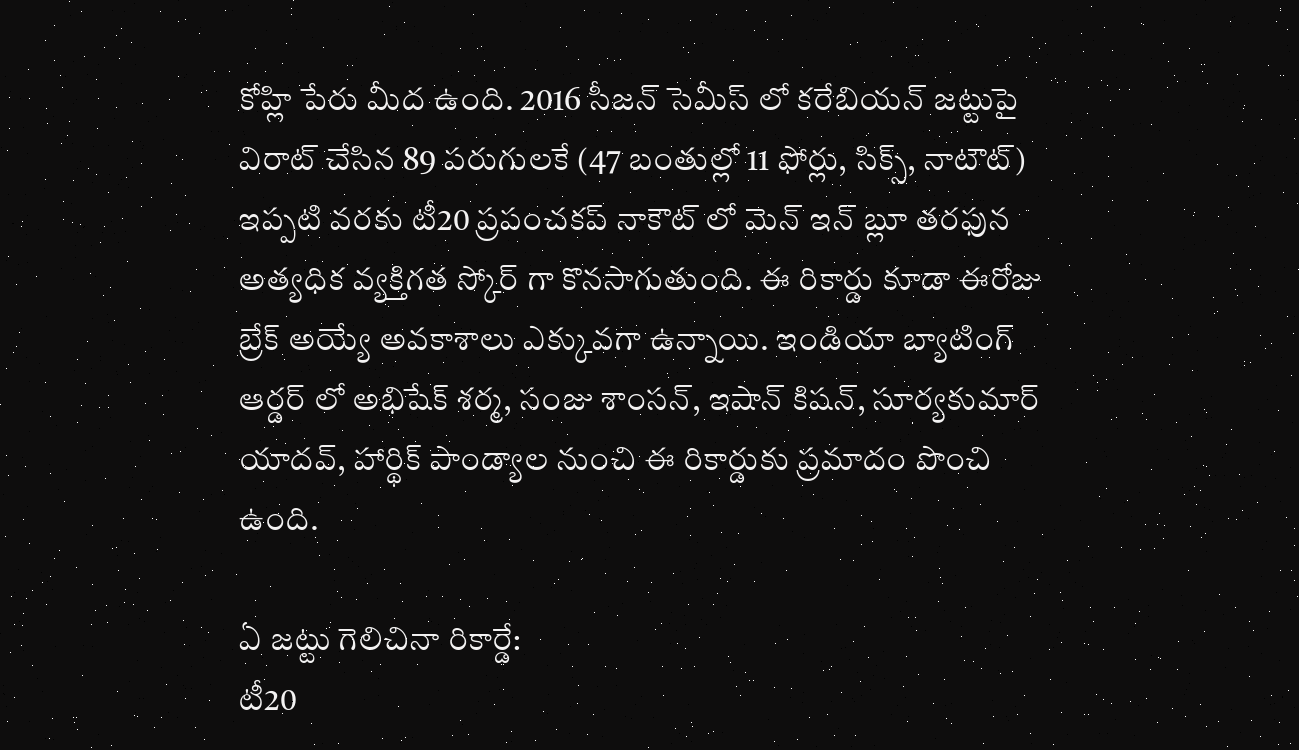కోహ్లి పేరు మీద ఉంది. 2016 సీజన్ సెమీస్ లో కరేబియన్ జట్టుపై విరాట్ చేసిన 89 పరుగులకే (47 బంతుల్లో 11 ఫోర్లు, సిక్స్, నాటౌట్) ఇప్పటి వరకు టీ20 ప్రపంచకప్ నాకౌట్ లో మెన్ ఇన్ బ్లూ తరఫున అత్యధిక వ్యక్తిగత స్కోర్ గా కొనసాగుతుంది. ఈ రికార్డు కూడా ఈరోజు బ్రేక్ అయ్యే అవకాశాలు ఎక్కువగా ఉన్నాయి. ఇండియా బ్యాటింగ్ ఆర్డర్ లో అభిషేక్ శర్మ, సంజు శాంసన్, ఇషాన్ కిషన్, సూర్యకుమార్ యాదవ్, హార్థిక్ పాండ్యాల నుంచి ఈ రికార్డుకు ప్రమాదం పొంచి ఉంది.

ఏ జట్టు గెలిచినా రికార్డే:
టీ20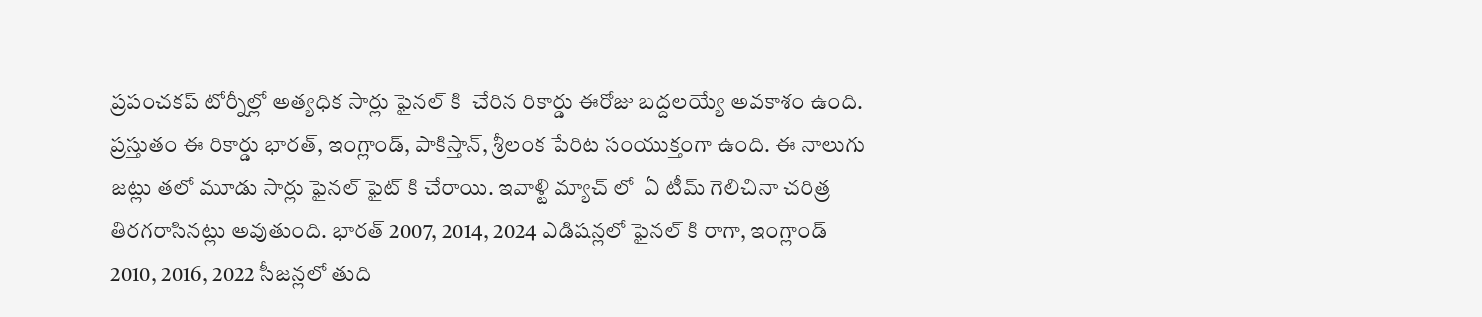ప్రపంచకప్ టోర్నీల్లో అత్యధిక సార్లు ఫైనల్ కి  చేరిన రికార్డు ఈరోజు బద్దలయ్యే అవకాశం ఉంది. ప్రస్తుతం ఈ రికార్డు భారత్, ఇంగ్లాండ్, పాకిస్తాన్, శ్రీలంక పేరిట సంయుక్తంగా ఉంది. ఈ నాలుగు జట్లు తలో మూడు సార్లు ఫైనల్ ఫైట్ కి చేరాయి. ఇవాళ్టి మ్యాచ్ లో  ఏ టీమ్ గెలిచినా చరిత్ర తిరగరాసినట్లు అవుతుంది. భారత్ 2007, 2014, 2024 ఎడిషన్లలో ఫైనల్ కి రాగా, ఇంగ్లాండ్ 2010, 2016, 2022 సీజన్లలో తుది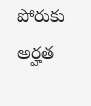పోరుకు అర్హత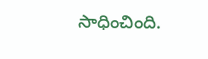సాధించింది.